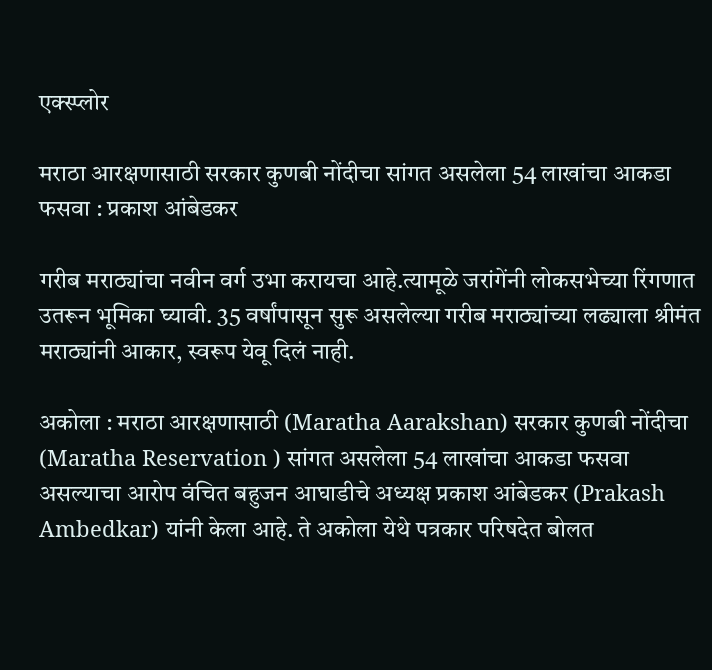एक्स्प्लोर

मराठा आरक्षणासाठी सरकार कुणबी नोंदीचा सांगत असलेला 54 लाखांचा आकडा फसवा : प्रकाश आंबेडकर

गरीब मराठ्यांचा नवीन वर्ग उभा करायचा आहे.त्यामूळे जरांगेंनी लोकसभेच्या रिंगणात उतरून भूमिका घ्यावी. 35 वर्षांपासून सुरू असलेल्या गरीब मराठ्यांच्या लढ्याला श्रीमंत मराठ्यांनी आकार, स्वरूप येवू दिलं नाही.

अकोला : मराठा आरक्षणासाठी (Maratha Aarakshan) सरकार कुणबी नोंदीचा (Maratha Reservation ) सांगत असलेला 54 लाखांचा आकडा फसवा असल्याचा आरोप वंचित बहुजन आघाडीचे अध्यक्ष प्रकाश आंबेडकर (Prakash Ambedkar) यांनी केला आहे. ते अकोला येथे पत्रकार परिषदेत बोलत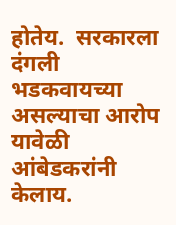होतेय.  सरकारला दंगली भडकवायच्या असल्याचा आरोप यावेळी आंबेडकरांनी केलाय.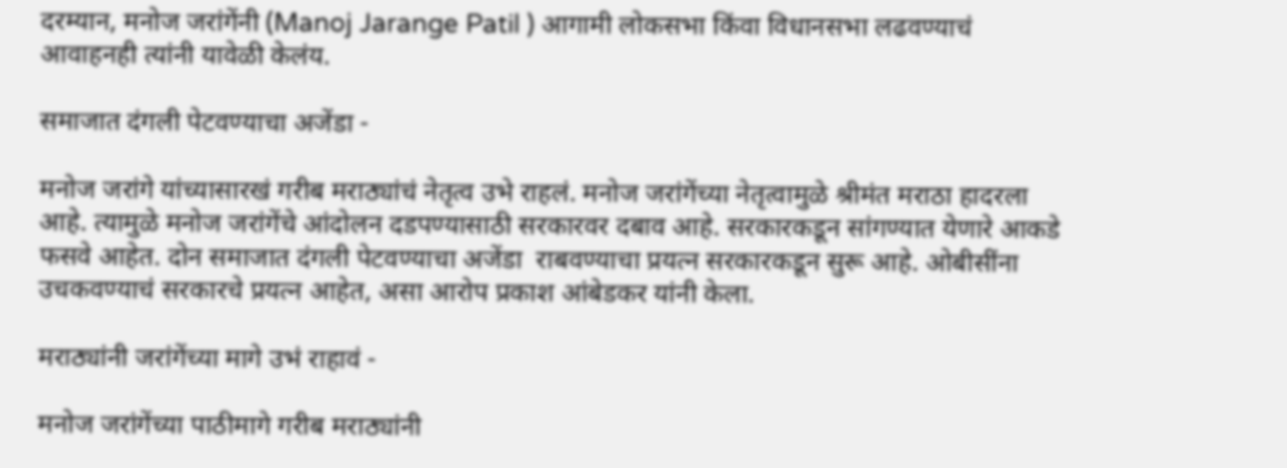दरम्यान, मनोज जरांगेंनी (Manoj Jarange Patil ) आगामी लोकसभा किंवा विधानसभा लढवण्याचं आवाहनही त्यांनी यावेळी केलंय.

समाजात दंगली पेटवण्याचा अजेंडा -

मनोज जरांगे यांच्यासारखं गरीब मराठ्यांचं नेतृत्व उभे राहलं. मनोज जरांगेंच्या नेतृत्वामुळे श्रीमंत मराठा हादरला आहे. त्यामुळे मनोज जरांगेंचे आंदोलन दडपण्यासाठी सरकारवर दबाव आहे. सरकारकडून सांगण्यात येणारे आकडे फसवे आहेत. दोन समाजात दंगली पेटवण्याचा अजेंडा  राबवण्याचा प्रयत्न सरकारकडून सुरू आहे. ओबीसींना उचकवण्याचं सरकारचे प्रयत्न आहेत, असा आरोप प्रकाश आंबेडकर यांनी केला.

मराठ्यांनी जरांगेंच्या मागे उभं राहावं -

मनोज जरांगेंच्या पाठीमागे गरीब मराठ्यांनी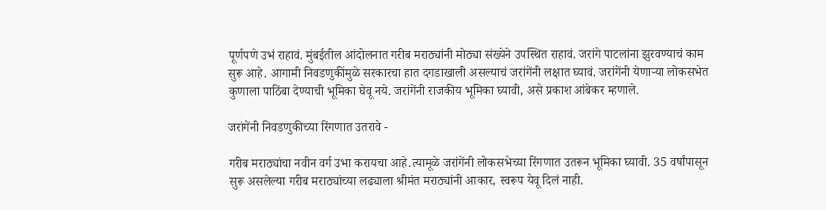पूर्णपणे उभं राहावं. मुंबईतील आंदोलनात गरीब मराठ्यांनी मोठ्या संख्येने उपस्थित राहावं. जरांगे पाटलांना झुरवण्याचं काम सुरू आहे. आगामी निवडणुकींमुळे सरकारचा हात दगडाखाली असल्याचं जरांगेंनी लक्षात घ्यावं. जरांगेंनी येणाऱ्या लोकसभेत कुणाला पाठिंबा देण्याची भूमिका घेवू नये. जरांगेंनी राजकीय भूमिका घ्यावी, असे प्रकाश आंबेकर म्हणाले.

जरांगेंनी निवडणुकीच्या रिंगणात उतरावे -

गरीब मराठ्यांचा नवीन वर्ग उभा करायचा आहे.त्यामूळे जरांगेंनी लोकसभेच्या रिंगणात उतरून भूमिका घ्यावी. 35 वर्षांपासून सुरू असलेल्या गरीब मराठ्यांच्या लढ्याला श्रीमंत मराठ्यांनी आकार, स्वरूप येवू दिलं नाही.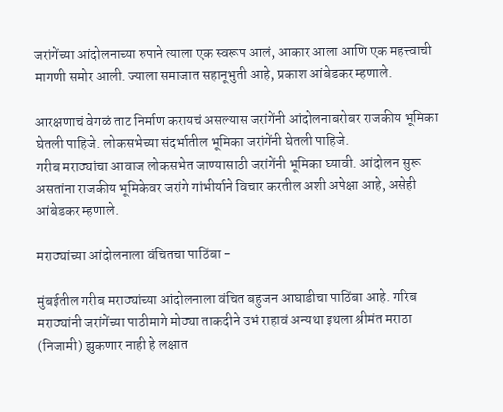जरांगेंच्या आंदोलनाच्या रुपाने त्याला एक स्वरूप आलं, आकार आला आणि एक महत्त्वाची मागणी समोर आली. ज्याला समाजात सहानूभुती आहे, प्रकाश आंबेडकर म्हणाले.

आरक्षणाचं वेगळं ताट निर्माण करायचं असल्यास जरांगेंनी आंदोलनाबरोबर राजकीय भूमिका घेतली पाहिजे. लोकसभेच्या संदर्भातील भूमिका जरांगेंनी घेतली पाहिजे.
गरीब मराठ्यांचा आवाज लोकसभेत जाण्यासाठी जरांगेंनी भूमिका घ्यावी. आंदोलन सुरू असतांना राजकीय भूमिकेवर जरांगे गांभीर्याने विचार करतील अशी अपेक्षा आहे, असेही आंबेडकर म्हणाले.

मराठ्यांच्या आंदोलनाला वंचितचा पाठिंबा -

मुंबईतील गरीब मराठ्यांच्या आंदोलनाला वंचित बहुजन आघाडीचा पाठिंबा आहे. गरिब मराठ्यांनी जरांगेंच्या पाठीमागे मोठ्या ताकदीने उभं राहावं अन्यथा इथला श्रीमंत मराठा (निजामी) झुकणार नाही हे लक्षात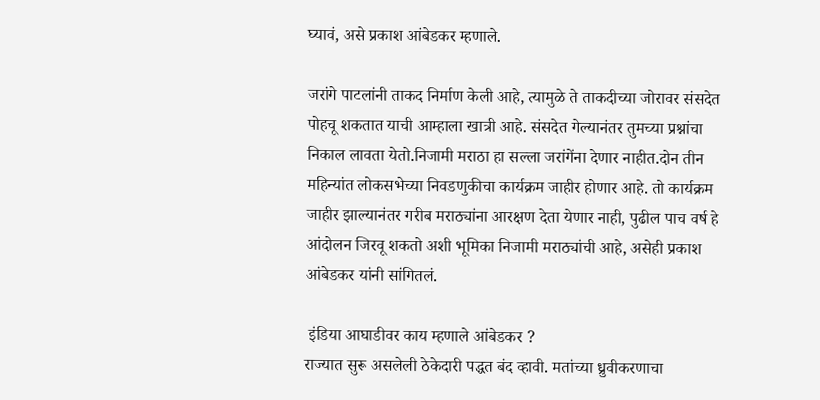घ्यावं, असे प्रकाश आंबेडकर म्हणाले.

जरांगे पाटलांनी ताकद निर्माण केली आहे, त्यामुळे ते ताकदीच्या जोरावर संसदेत पोहचू शकतात याची आम्हाला खात्री आहे. संसदेत गेल्यानंतर तुमच्या प्रश्नांचा निकाल लावता येतो.निजामी मराठा हा सल्ला जरांगेंना देणार नाहीत.दोन तीन महिन्यांत लोकसभेच्या निवडणुकीचा कार्यक्रम जाहीर होणार आहे. तो कार्यक्रम जाहीर झाल्यानंतर गरीब मराठ्यांना आरक्षण देता येणार नाही, पुढील पाच वर्ष हे आंदोलन जिरवू शकतो अशी भूमिका निजामी मराठ्यांची आहे, असेही प्रकाश आंबेडकर यांनी सांगितलं.

 इंडिया आघाडीवर काय म्हणाले आंबेडकर ?
राज्यात सुरू असलेली ठेकेदारी पद्धत बंद व्हावी. मतांच्या ध्रुवीकरणाचा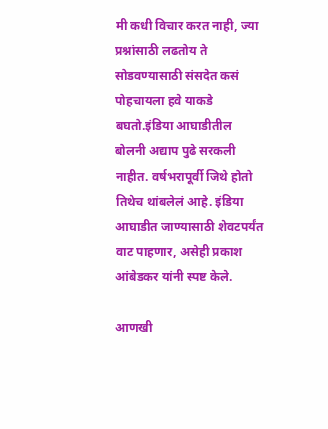मी कधी विचार करत नाही, ज्या प्रश्नांसाठी लढतोय ते सोडवण्यासाठी संसदेत कसं पोहचायला हवे याकडे बघतो.इंडिया आघाडीतील बोलनी अद्याप पुढे सरकली नाहीत. वर्षभरापूर्वी जिथे होतो तिथेच थांबलेलं आहे. इंडिया आघाडीत जाण्यासाठी शेवटपर्यंत वाट पाहणार, असेही प्रकाश आंबेडकर यांनी स्पष्ट केले.

आणखी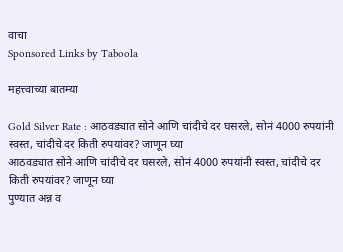वाचा
Sponsored Links by Taboola

महत्त्वाच्या बातम्या

Gold Silver Rate : आठवड्यात सोने आणि चांदीचे दर घसरले, सोनं 4000 रुपयांनी स्वस्त, चांदीचे दर किती रुपयांवर? जाणून घ्या
आठवड्यात सोने आणि चांदीचे दर घसरले, सोनं 4000 रुपयांनी स्वस्त, चांदीचे दर किती रुपयांवर? जाणून घ्या
पुण्यात अन्न व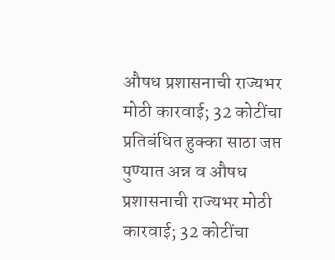औषध प्रशासनाची राज्यभर मोठी कारवाई; 32 कोटींचा प्रतिबंधित हुक्का साठा जप्त
पुण्यात अन्न व औषध प्रशासनाची राज्यभर मोठी कारवाई; 32 कोटींचा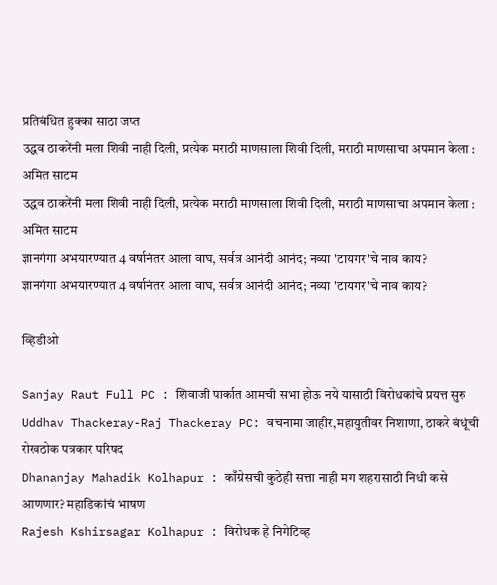प्रतिबंधित हुक्का साठा जप्त
उद्धव ठाकरेंनी मला शिवी नाही दिली, प्रत्येक मराठी माणसाला शिवी दिली, मराठी माणसाचा अपमान केला : अमित साटम
उद्धव ठाकरेंनी मला शिवी नाही दिली, प्रत्येक मराठी माणसाला शिवी दिली, मराठी माणसाचा अपमान केला : अमित साटम
ज्ञानगंगा अभयारण्यात 4 वर्षानंतर आला वाघ, सर्वत्र आनंदी आनंद; नव्या 'टायगर'चे नाव काय?
ज्ञानगंगा अभयारण्यात 4 वर्षानंतर आला वाघ, सर्वत्र आनंदी आनंद; नव्या 'टायगर'चे नाव काय?

व्हिडीओ

Sanjay Raut Full PC : शिवाजी पार्कात आमची सभा होऊ नये यासाठी विरोधकांचे प्रयत्त सुरु
Uddhav Thackeray-Raj Thackeray PC: वचनामा जाहीर,महायुतीवर निशाणा, ठाकरे बंधूंची रोखठोक पत्रकार परिषद
Dhananjay Mahadik Kolhapur : काँग्रेसची कुठेही सत्ता नाही मग शहरासाठी निधी कसे आणणार? महाडिकांचं भाषण
Rajesh Kshirsagar Kolhapur : विरोधक हे निगेटिव्ह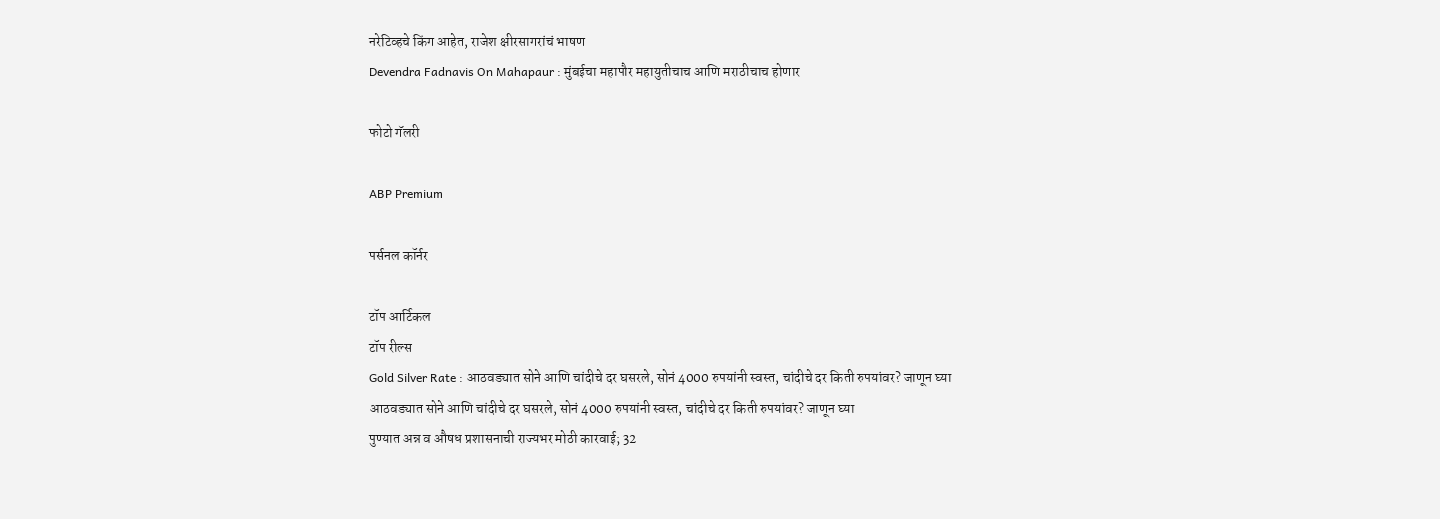नरेटिव्हचे किंग आहेत, राजेश क्षीरसागरांचं भाषण
Devendra Fadnavis On Mahapaur : मुंबईचा महापौर महायुतीचाच आणि मराठीचाच होणार

फोटो गॅलरी

ABP Premium

पर्सनल कॉर्नर

टॉप आर्टिकल
टॉप रील्स
Gold Silver Rate : आठवड्यात सोने आणि चांदीचे दर घसरले, सोनं 4000 रुपयांनी स्वस्त, चांदीचे दर किती रुपयांवर? जाणून घ्या
आठवड्यात सोने आणि चांदीचे दर घसरले, सोनं 4000 रुपयांनी स्वस्त, चांदीचे दर किती रुपयांवर? जाणून घ्या
पुण्यात अन्न व औषध प्रशासनाची राज्यभर मोठी कारवाई; 32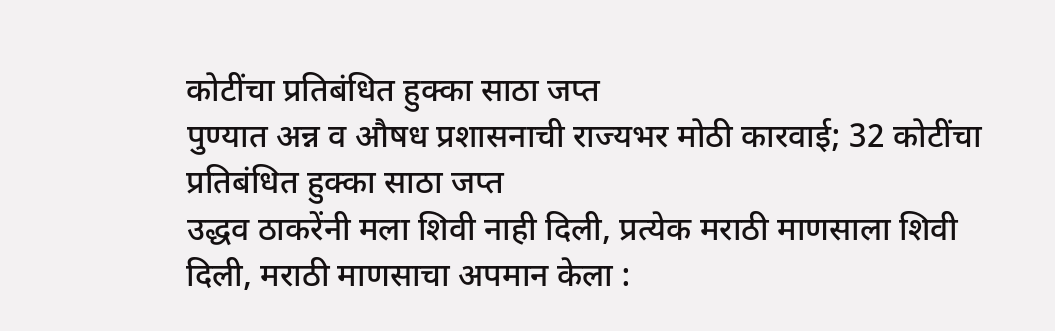कोटींचा प्रतिबंधित हुक्का साठा जप्त
पुण्यात अन्न व औषध प्रशासनाची राज्यभर मोठी कारवाई; 32 कोटींचा प्रतिबंधित हुक्का साठा जप्त
उद्धव ठाकरेंनी मला शिवी नाही दिली, प्रत्येक मराठी माणसाला शिवी दिली, मराठी माणसाचा अपमान केला :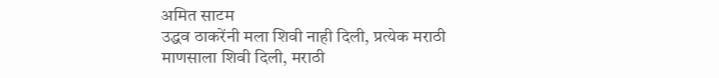अमित साटम
उद्धव ठाकरेंनी मला शिवी नाही दिली, प्रत्येक मराठी माणसाला शिवी दिली, मराठी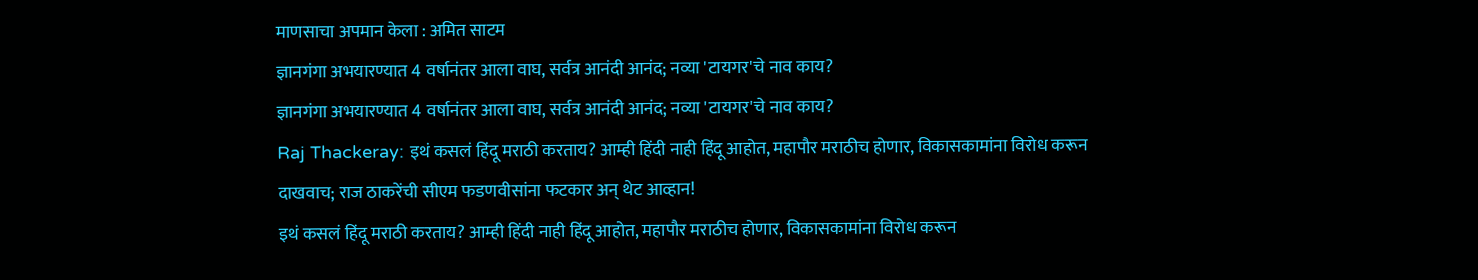माणसाचा अपमान केला : अमित साटम
ज्ञानगंगा अभयारण्यात 4 वर्षानंतर आला वाघ, सर्वत्र आनंदी आनंद; नव्या 'टायगर'चे नाव काय?
ज्ञानगंगा अभयारण्यात 4 वर्षानंतर आला वाघ, सर्वत्र आनंदी आनंद; नव्या 'टायगर'चे नाव काय?
Raj Thackeray: इथं कसलं हिंदू मराठी करताय? आम्ही हिंदी नाही हिंदू आहोत, महापौर मराठीच होणार, विकासकामांना विरोध करून दाखवाच; राज ठाकरेंची सीएम फडणवीसांना फटकार अन् थेट आव्हान!
इथं कसलं हिंदू मराठी करताय? आम्ही हिंदी नाही हिंदू आहोत, महापौर मराठीच होणार, विकासकामांना विरोध करून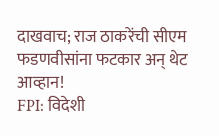दाखवाच; राज ठाकरेंची सीएम फडणवीसांना फटकार अन् थेट आव्हान!
FPI: विदेशी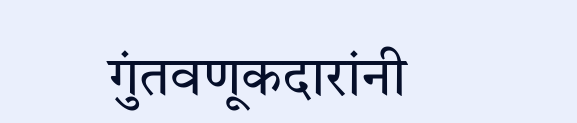गुंतवणूकदारांनी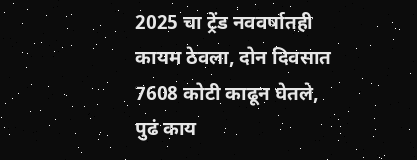2025 चा ट्रेंड नववर्षातही कायम ठेवला, दोन दिवसात 7608 कोटी काढून घेतले, पुढं काय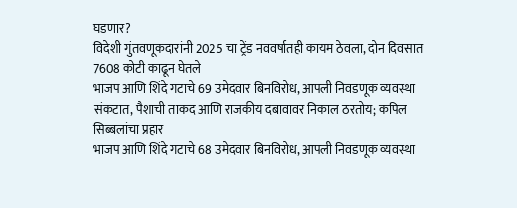घडणार?
विदेशी गुंतवणूकदारांनी 2025 चा ट्रेंड नववर्षातही कायम ठेवला, दोन दिवसात 7608 कोटी काढून घेतले
भाजप आणि शिंदे गटाचे 69 उमेदवार बिनविरोध, आपली निवडणूक व्यवस्था संकटात, पैशाची ताकद आणि राजकीय दबावावर निकाल ठरतोय; कपिल सिब्बलांचा प्रहार
भाजप आणि शिंदे गटाचे 68 उमेदवार बिनविरोध, आपली निवडणूक व्यवस्था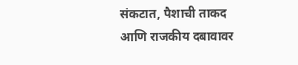संकटात, पैशाची ताकद आणि राजकीय दबावावर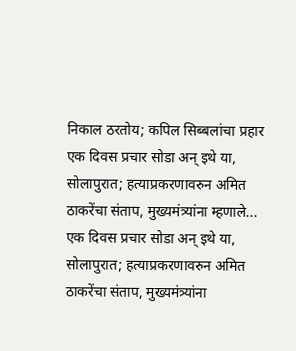निकाल ठरतोय; कपिल सिब्बलांचा प्रहार
एक दिवस प्रचार सोडा अन् इथे या, सोलापुरात; हत्याप्रकरणावरुन अमित ठाकरेंचा संताप, मुख्यमंत्र्यांना म्हणाले...
एक दिवस प्रचार सोडा अन् इथे या, सोलापुरात; हत्याप्रकरणावरुन अमित ठाकरेंचा संताप, मुख्यमंत्र्यांना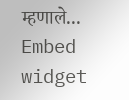म्हणाले...
Embed widget